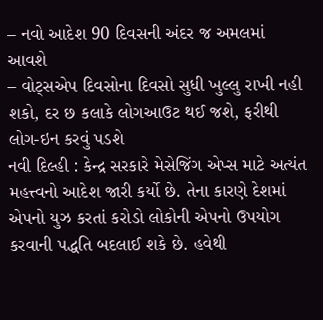– નવો આદેશ 90 દિવસની અંદર જ અમલમાં આવશે
– વોટ્સએપ દિવસોના દિવસો સુધી ખુલ્લુ રાખી નહી શકો, દર છ કલાકે લોગઆઉટ થઈ જશે, ફરીથી લોગ-ઇન કરવું પડશે
નવી દિલ્હી : કેન્દ્ર સરકારે મેસેજિંગ એપ્સ માટે અત્યંત મહત્ત્વનો આદેશ જારી કર્યો છે. તેના કારણે દેશમાં એપનો યુઝ કરતાં કરોડો લોકોની એપનો ઉપયોગ કરવાની પદ્ધતિ બદલાઈ શકે છે. હવેથી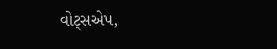વોટ્સએપ,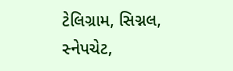ટેલિગ્રામ, સિગ્નલ, સ્નેપચેટ,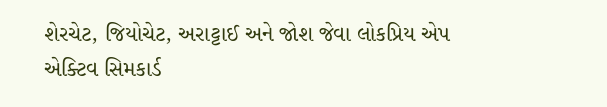શેરચેટ, જિયોચેટ, અરાટ્ટાઈ અને જોશ જેવા લોકપ્રિય એપ એક્ટિવ સિમકાર્ડ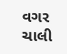વગર ચાલી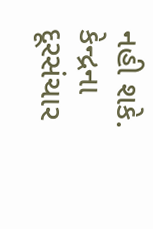નહી શકે. કેન્દ્રના દૂરસંચાર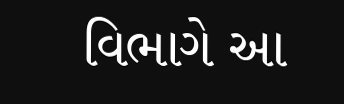વિભાગે આ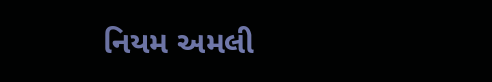નિયમ અમલી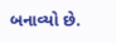બનાવ્યો છે.